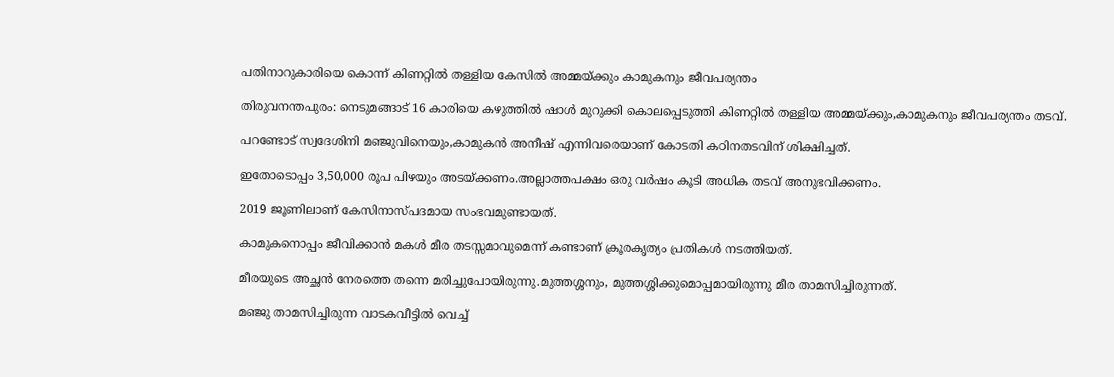പതിനാറുകാരിയെ കൊന്ന് കിണറ്റിൽ തള്ളിയ കേസിൽ അമ്മയ്ക്കും കാമുകനും ജീവപര്യന്തം

തിരുവനന്തപുരം: നെടുമങ്ങാട് 16 കാരിയെ കഴുത്തിൽ ഷാൾ മുറുക്കി കൊലപ്പെടുത്തി കിണറ്റിൽ തള്ളിയ അമ്മയ്ക്കും,കാമുകനും ജീവപര്യന്തം തടവ്.

പറണ്ടോട് സ്വദേശിനി മഞ്ജുവിനെയും,കാമുകൻ അനീഷ് എന്നിവരെയാണ് കോടതി കഠിനതടവിന് ശിക്ഷിച്ചത്.

ഇതോടൊപ്പം 3,50,000 രൂപ പിഴയും അടയ്ക്കണം.അല്ലാത്തപക്ഷം ഒരു വർഷം കൂടി അധിക തടവ് അനുഭവിക്കണം.

2019 ജൂണിലാണ് കേസിനാസ്പദമായ സംഭവമുണ്ടായത്.

കാമുകനൊപ്പം ജീവിക്കാൻ മകൾ മീര തടസ്സമാവുമെന്ന് കണ്ടാണ് ക്രൂരകൃത്യം പ്രതികൾ നടത്തിയത്.

മീരയുടെ അച്ഛൻ നേരത്തെ തന്നെ മരിച്ചുപോയിരുന്നു.മുത്തശ്ശനും, മുത്തശ്ശിക്കുമൊപ്പമായിരുന്നു മീര താമസിച്ചിരുന്നത്.

മഞ്ജു താമസിച്ചിരുന്ന വാടകവീട്ടിൽ വെച്ച്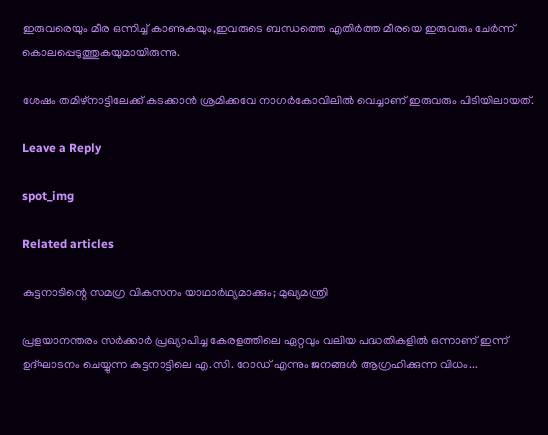ഇരുവരെയും മീര ഒന്നിച്ച് കാണുകയും,ഇവരുടെ ബന്ധത്തെ എതിർത്ത മീരയെ ഇരുവരും ചേർന്ന് കൊലപ്പെടുത്തുകയുമായിരുന്നു.

ശേഷം തമിഴ്നാട്ടിലേക്ക് കടക്കാൻ ശ്രമിക്കവേ നാഗർകോവിലിൽ വെച്ചാണ് ഇരുവരും പിടിയിലായത്.

Leave a Reply

spot_img

Related articles

കുട്ടനാടിന്റെ സമഗ്ര വികസനം യാഥാർഥ്യമാക്കും; മുഖ്യമന്ത്രി

പ്രളയാനന്തരം സർക്കാർ പ്രഖ്യാപിച്ച കേരളത്തിലെ ഏറ്റവും വലിയ പദ്ധതികളിൽ ഒന്നാണ് ഇന്ന് ഉദ്ഘാടനം ചെയ്യുന്ന കുട്ടനാട്ടിലെ എ.സി. റോഡ് എന്നും ജനങ്ങൾ ആഗ്രഹിക്കുന്ന വിധം...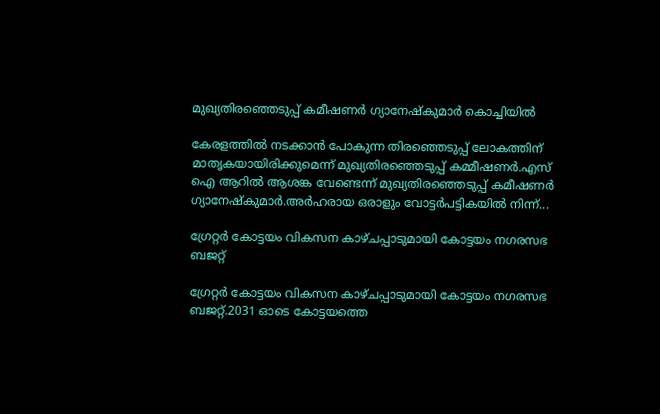മുഖ്യതിരഞ്ഞെടുപ്പ് കമീഷണർ ഗ്യാനേഷ്കുമാർ കൊച്ചിയിൽ

കേരളത്തിൽ നടക്കാൻ പോകുന്ന തിരഞ്ഞെടുപ്പ് ലോകത്തിന് മാതൃകയായിരിക്കുമെന്ന് മുഖ്യതിരഞ്ഞെടുപ്പ് കമ്മീഷണർ.എസ് ഐ ആറിൽ ആശങ്ക വേണ്ടെന്ന് മുഖ്യതിരഞ്ഞെടുപ്പ് കമീഷണർ ഗ്യാനേഷ്കുമാർ.അർഹരായ ഒരാളും വോട്ടർപട്ടികയിൽ നിന്ന്...

ഗ്രേറ്റർ കോട്ടയം വികസന കാഴ്ചപ്പാടുമായി കോട്ടയം നഗരസഭ ബജറ്റ്

ഗ്രേറ്റർ കോട്ടയം വികസന കാഴ്ചപ്പാടുമായി കോട്ടയം നഗരസഭ ബജറ്റ്.2031 ഓടെ കോട്ടയത്തെ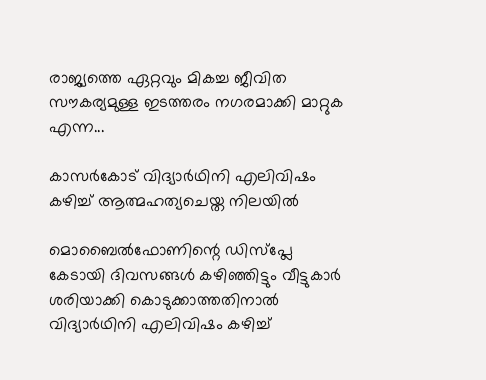രാജ്യത്തെ ഏറ്റവും മികച്ച ജീവിത സൗകര്യമുള്ള ഇടത്തരം നഗരമാക്കി മാറ്റുക എന്ന...

കാസർകോട് വിദ്യാർഥിനി എലിവിഷം കഴിച്ച്‌ ആത്മഹത്യചെയ്ത നിലയില്‍

മൊബൈല്‍ഫോണിന്റെ ഡിസ്‌പ്ലേ കേടായി ദിവസങ്ങള്‍ കഴിഞ്ഞിട്ടും വീട്ടുകാർ ശരിയാക്കി കൊടുക്കാത്തതിനാല്‍ വിദ്യാർഥിനി എലിവിഷം കഴിച്ച്‌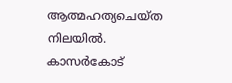ആത്മഹത്യചെയ്ത നിലയില്‍. കാസർകോട്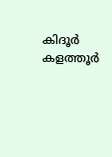കിദൂർ കളത്തൂർ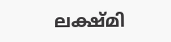ലക്ഷ്മി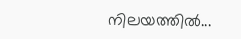നിലയത്തില്‍...